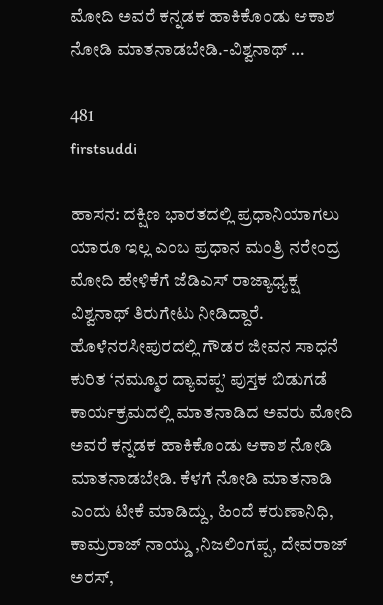ಮೋದಿ ಅವರೆ ಕನ್ನಡಕ ಹಾಕಿಕೊಂಡು ಆಕಾಶ ನೋಡಿ ಮಾತನಾಡಬೇಡಿ.-ವಿಶ್ವನಾಥ್ …

481
firstsuddi

ಹಾಸನ: ದಕ್ಷಿಣ ಭಾರತದಲ್ಲಿ ಪ್ರಧಾನಿಯಾಗಲು ಯಾರೂ ಇಲ್ಲ ಎಂಬ ಪ್ರಧಾನ ಮಂತ್ರಿ ನರೇಂದ್ರ ಮೋದಿ ಹೇಳಿಕೆಗೆ ಜೆಡಿಎಸ್ ರಾಜ್ಯಾಧ್ಯಕ್ಷ ವಿಶ್ವನಾಥ್ ತಿರುಗೇಟು ನೀಡಿದ್ದಾರೆ. ಹೊಳೆನರಸೀಪುರದಲ್ಲಿ ಗೌಡರ ಜೀವನ ಸಾಧನೆ ಕುರಿತ ‘ನಮ್ಮೂರ ದ್ಯಾವಪ್ಪ’ ಪುಸ್ತಕ ಬಿಡುಗಡೆ ಕಾರ್ಯಕ್ರಮದಲ್ಲಿ ಮಾತನಾಡಿದ ಅವರು ಮೋದಿ ಅವರೆ ಕನ್ನಡಕ ಹಾಕಿಕೊಂಡು ಆಕಾಶ ನೋಡಿ ಮಾತನಾಡಬೇಡಿ. ಕೆಳಗೆ ನೋಡಿ ಮಾತನಾಡಿ ಎಂದು ಟೀಕೆ ಮಾಡಿದ್ದು, ಹಿಂದೆ ಕರುಣಾನಿಧಿ, ಕಾಮ್ರರಾಜ್ ನಾಯ್ಡು ,ನಿಜಲಿಂಗಪ್ಪ, ದೇವರಾಜ್ ಅರಸ್,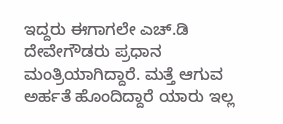ಇದ್ದರು ಈಗಾಗಲೇ ಎಚ್.ಡಿ ದೇವೇಗೌಡರು ಪ್ರಧಾನ ಮಂತ್ರಿಯಾಗಿದ್ದಾರೆ. ಮತ್ತೆ ಆಗುವ ಅರ್ಹತೆ ಹೊಂದಿದ್ದಾರೆ ಯಾರು ಇಲ್ಲ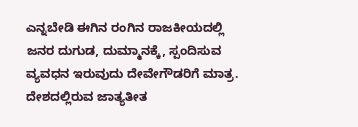ಎನ್ನಬೇಡಿ ಈಗಿನ ರಂಗಿನ ರಾಜಕೀಯದಲ್ಲಿ ಜನರ ದುಗುಡ, ದುಮ್ಮಾನಕ್ಕೆ, ಸ್ಪಂದಿಸುವ ವ್ಯವಧನ ಇರುವುದು ದೇವೇಗೌಡರಿಗೆ ಮಾತ್ರ. ದೇಶದಲ್ಲಿರುವ ಜಾತ್ಯತೀತ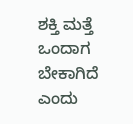ಶಕ್ತಿ ಮತ್ತೆ ಒಂದಾಗ ಬೇಕಾಗಿದೆ ಎಂದು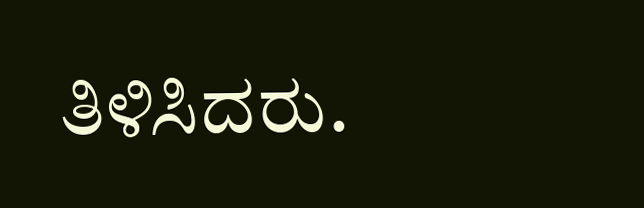ತಿಳಿಸಿದರು.